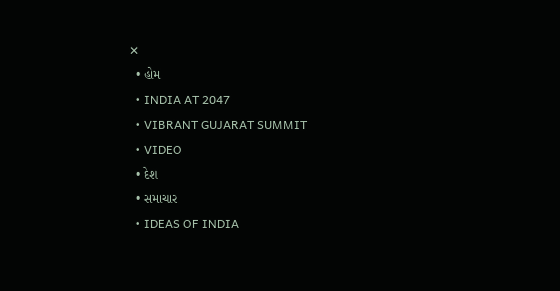✕
  • હોમ
  • INDIA AT 2047
  • VIBRANT GUJARAT SUMMIT
  • VIDEO
  • દેશ
  • સમાચાર
  • IDEAS OF INDIA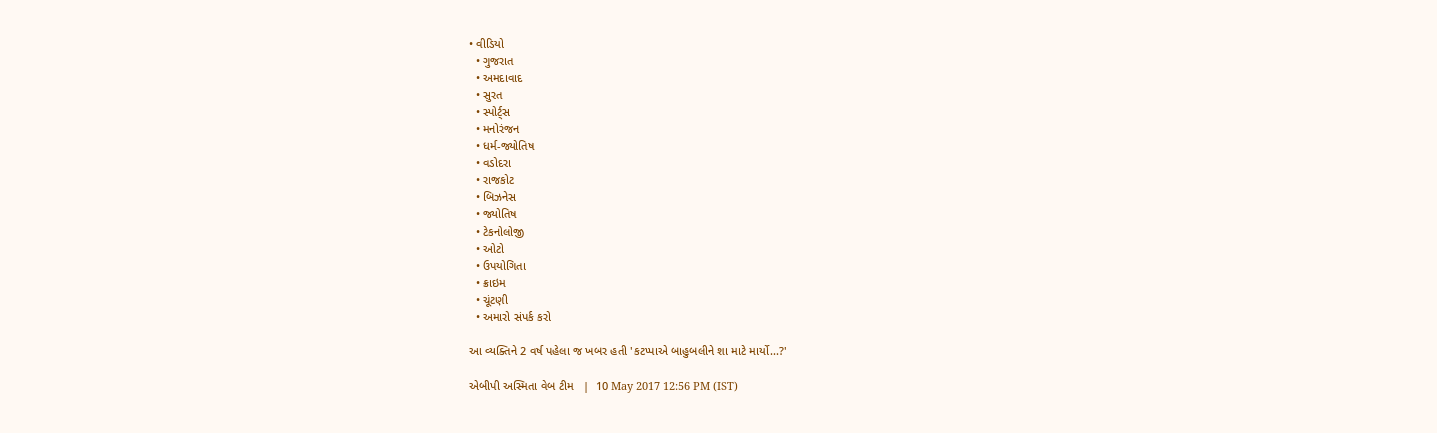• વીડિયો
  • ગુજરાત
  • અમદાવાદ
  • સુરત
  • સ્પોર્ટ્સ
  • મનોરંજન
  • ધર્મ-જ્યોતિષ
  • વડોદરા
  • રાજકોટ
  • બિઝનેસ
  • જ્યોતિષ
  • ટેકનોલોજી
  • ઓટો
  • ઉપયોગિતા
  • ક્રાઇમ
  • ચૂંટણી
  • અમારો સંપર્ક કરો

આ વ્યક્તિને 2 વર્ષ પહેલા જ ખબર હતી 'કટપ્પાએ બાહુબલીને શા માટે માર્યો...?'

એબીપી અસ્મિતા વેબ ટીમ   |  10 May 2017 12:56 PM (IST)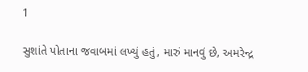1

સુશાંતે પોતાના જવાબમાં લખ્યું હતું, મારું માનવું છે, અમરેન્દ્ર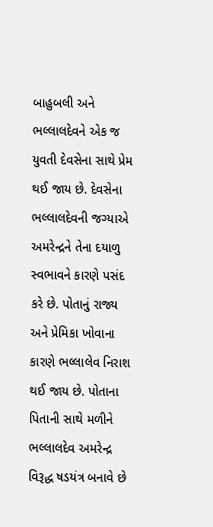બાહુબલી અને ભલ્લાલદેવને એક જ યુવતી દેવસેના સાથે પ્રેમ થઈ જાય છે. દેવસેના ભલ્લાલદેવની જગ્યાએ અમરેન્દ્રને તેના દયાળુ સ્વભાવને કારણે પસંદ કરે છે. પોતાનું રાજ્ય અને પ્રેમિકા ખોવાના કારણે ભલ્લાલેવ નિરાશ થઈ જાય છે. પોતાના પિતાની સાથે મળીને ભલ્લાલદેવ અમરેન્દ્ર વિરૂદ્ધ ષડયંત્ર બનાવે છે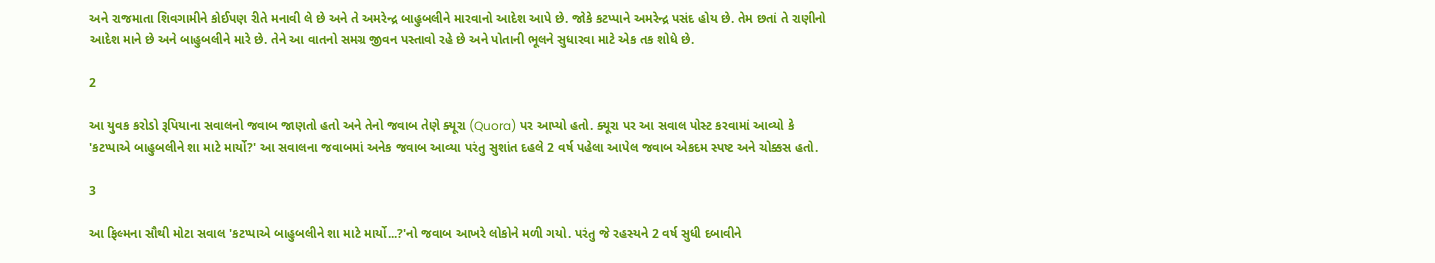અને રાજમાતા શિવગામીને કોઈપણ રીતે મનાવી લે છે અને તે અમરેન્દ્ર બાહુબલીને મારવાનો આદેશ આપે છે. જોકે કટપ્પાને અમરેન્દ્ર પસંદ હોય છે. તેમ છતાં તે રાણીનો આદેશ માને છે અને બાહુબલીને મારે છે. તેને આ વાતનો સમગ્ર જીવન પસ્તાવો રહે છે અને પોતાની ભૂલને સુધારવા માટે એક તક શોધે છે.

2

આ યુવક કરોડો રૂપિયાના સવાલનો જવાબ જાણતો હતો અને તેનો જવાબ તેણે ક્યૂરા (Quora) પર આપ્યો હતો. ક્યૂરા પર આ સવાલ પોસ્ટ કરવામાં આવ્યો કે 'કટપ્પાએ બાહુબલીને શા માટે માર્યો?' આ સવાલના જવાબમાં અનેક જવાબ આવ્યા પરંતુ સુશાંત દહલે 2 વર્ષ પહેલા આપેલ જવાબ એકદમ સ્પષ્ટ અને ચોક્કસ હતો.

3

આ ફિલ્મના સૌથી મોટા સવાલ 'કટપ્પાએ બાહુબલીને શા માટે માર્યો...?'નો જવાબ આખરે લોકોને મળી ગયો. પરંતુ જે રહસ્યને 2 વર્ષ સુધી દબાવીને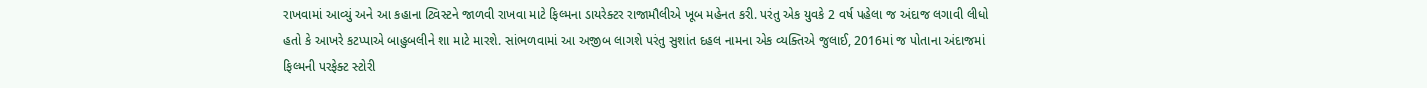રાખવામાં આવ્યું અને આ કહાના ટ્વિસ્ટને જાળવી રાખવા માટે ફિલ્મના ડાયરેક્ટર રાજામૌલીએ ખૂબ મહેનત કરી. પરંતુ એક યુવકે 2 વર્ષ પહેલા જ અંદાજ લગાવી લીધો હતો કે આખરે કટપ્પાએ બાહુબલીને શા માટે મારશે. સાંભળવામાં આ અજીબ લાગશે પરંતુ સુશાંત દહલ નામના એક વ્યક્તિએ જુલાઈ, 2016માં જ પોતાના અંદાજમાં ફિલ્મની પરફેક્ટ સ્ટોરી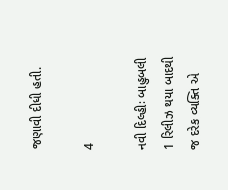જણાવી દીધી હતી.

4

નવી દિલ્હીઃ બાહુબલી 1 રિલીઝ થયા બાદથી જ દરેક વ્યક્તિ એ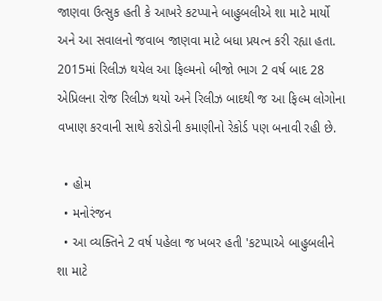જાણવા ઉત્સુક હતી કે આખરે કટપ્પાને બાહુબલીએ શા માટે માર્યો અને આ સવાલનો જવાબ જાણવા માટે બધા પ્રયત્ન કરી રહ્યા હતા. 2015માં રિલીઝ થયેલ આ ફિલ્મનો બીજો ભાગ 2 વર્ષ બાદ 28 એપ્રિલના રોજ રિલીઝ થયો અને રિલીઝ બાદથી જ આ ફિલ્મ લોગોના વખાણ કરવાની સાથે કરોડોની કમાણીનો રેકોર્ડ પણ બનાવી રહી છે.

  • હોમ
  • મનોરંજન
  • આ વ્યક્તિને 2 વર્ષ પહેલા જ ખબર હતી 'કટપ્પાએ બાહુબલીને શા માટે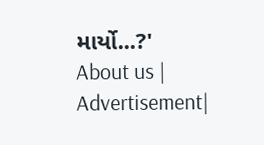માર્યો...?'
About us | Advertisement|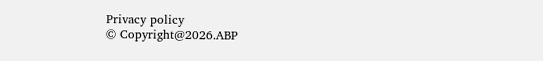Privacy policy
© Copyright@2026.ABP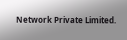Network Private Limited.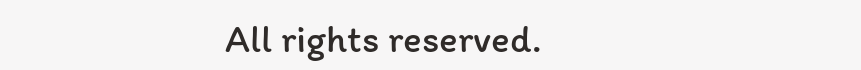All rights reserved.